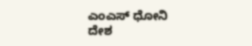ಎಂಎಸ್ ಧೋನಿ
ದೇಶ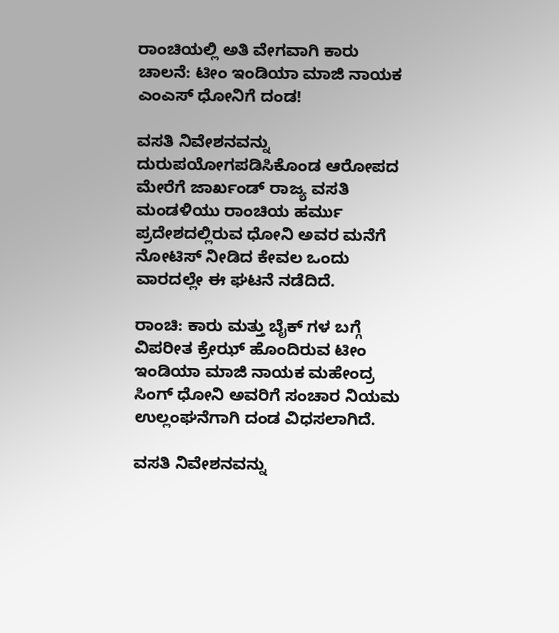ರಾಂಚಿಯಲ್ಲಿ ಅತಿ ವೇಗವಾಗಿ ಕಾರು ಚಾಲನೆ: ಟೀಂ ಇಂಡಿಯಾ ಮಾಜಿ ನಾಯಕ ಎಂಎಸ್ ಧೋನಿಗೆ ದಂಡ!

ವಸತಿ ನಿವೇಶನವನ್ನು ದುರುಪಯೋಗಪಡಿಸಿಕೊಂಡ ಆರೋಪದ ಮೇರೆಗೆ ಜಾರ್ಖಂಡ್ ರಾಜ್ಯ ವಸತಿ ಮಂಡಳಿಯು ರಾಂಚಿಯ ಹರ್ಮು ಪ್ರದೇಶದಲ್ಲಿರುವ ಧೋನಿ ಅವರ ಮನೆಗೆ ನೋಟಿಸ್ ನೀಡಿದ ಕೇವಲ ಒಂದು ವಾರದಲ್ಲೇ ಈ ಘಟನೆ ನಡೆದಿದೆ.

ರಾಂಚಿ: ಕಾರು ಮತ್ತು ಬೈಕ್ ಗಳ ಬಗ್ಗೆ ವಿಪರೀತ ಕ್ರೇಝ್ ಹೊಂದಿರುವ ಟೀಂ ಇಂಡಿಯಾ ಮಾಜಿ ನಾಯಕ ಮಹೇಂದ್ರ ಸಿಂಗ್ ಧೋನಿ ಅವರಿಗೆ ಸಂಚಾರ ನಿಯಮ ಉಲ್ಲಂಘನೆಗಾಗಿ ದಂಡ ವಿಧಸಲಾಗಿದೆ.

ವಸತಿ ನಿವೇಶನವನ್ನು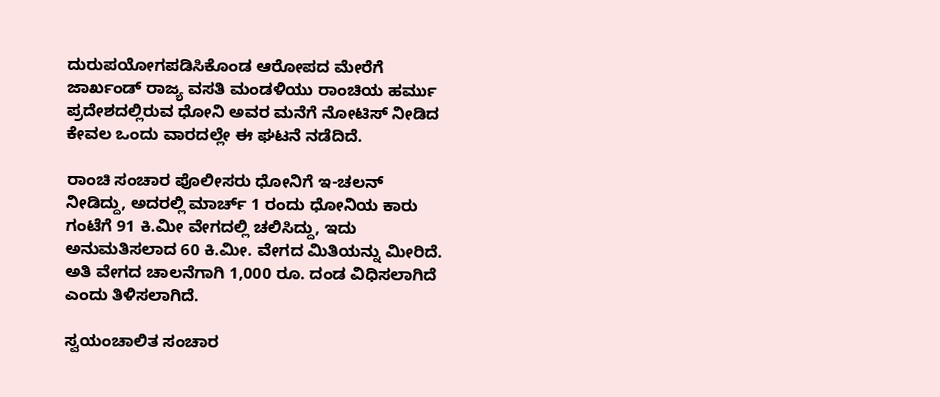ದುರುಪಯೋಗಪಡಿಸಿಕೊಂಡ ಆರೋಪದ ಮೇರೆಗೆ ಜಾರ್ಖಂಡ್ ರಾಜ್ಯ ವಸತಿ ಮಂಡಳಿಯು ರಾಂಚಿಯ ಹರ್ಮು ಪ್ರದೇಶದಲ್ಲಿರುವ ಧೋನಿ ಅವರ ಮನೆಗೆ ನೋಟಿಸ್ ನೀಡಿದ ಕೇವಲ ಒಂದು ವಾರದಲ್ಲೇ ಈ ಘಟನೆ ನಡೆದಿದೆ.

ರಾಂಚಿ ಸಂಚಾರ ಪೊಲೀಸರು ಧೋನಿಗೆ ಇ-ಚಲನ್ ನೀಡಿದ್ದು, ಅದರಲ್ಲಿ ಮಾರ್ಚ್ 1 ರಂದು ಧೋನಿಯ ಕಾರು ಗಂಟೆಗೆ 91 ಕಿ.ಮೀ ವೇಗದಲ್ಲಿ ಚಲಿಸಿದ್ದು, ಇದು ಅನುಮತಿಸಲಾದ 60 ಕಿ.ಮೀ. ವೇಗದ ಮಿತಿಯನ್ನು ಮೀರಿದೆ. ಅತಿ ವೇಗದ ಚಾಲನೆಗಾಗಿ 1,000 ರೂ. ದಂಡ ವಿಧಿಸಲಾಗಿದೆ ಎಂದು ತಿಳಿಸಲಾಗಿದೆ.

ಸ್ವಯಂಚಾಲಿತ ಸಂಚಾರ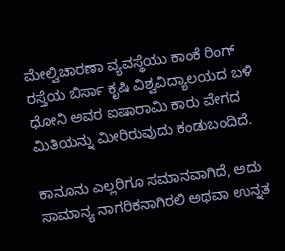ಮೇಲ್ವಿಚಾರಣಾ ವ್ಯವಸ್ಥೆಯು ಕಾಂಕೆ ರಿಂಗ್ ರಸ್ತೆಯ ಬಿರ್ಸಾ ಕೃಷಿ ವಿಶ್ವವಿದ್ಯಾಲಯದ ಬಳಿ ಧೋನಿ ಅವರ ಐಷಾರಾಮಿ ಕಾರು ವೇಗದ ಮಿತಿಯನ್ನು ಮೀರಿರುವುದು ಕಂಡುಬಂದಿದೆ.

ಕಾನೂನು ಎಲ್ಲರಿಗೂ ಸಮಾನವಾಗಿದೆ, ಅದು ಸಾಮಾನ್ಯ ನಾಗರಿಕನಾಗಿರಲಿ ಅಥವಾ ಉನ್ನತ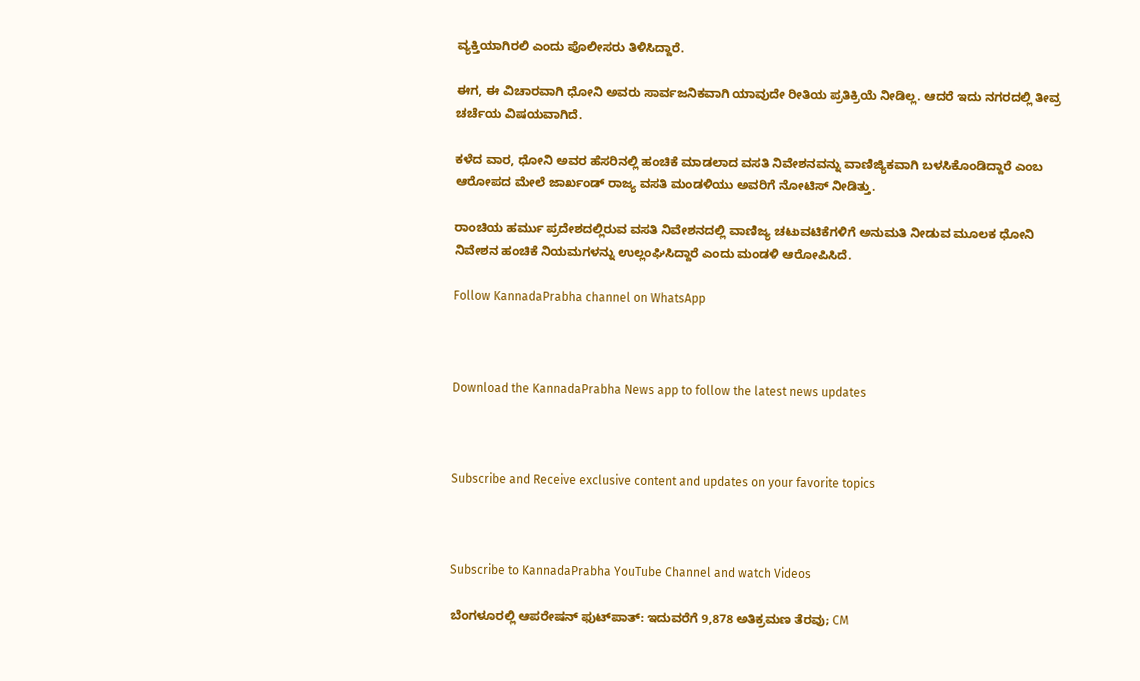ವ್ಯಕ್ತಿಯಾಗಿರಲಿ ಎಂದು ಪೊಲೀಸರು ತಿಳಿಸಿದ್ದಾರೆ.

ಈಗ, ಈ ವಿಚಾರವಾಗಿ ಧೋನಿ ಅವರು ಸಾರ್ವಜನಿಕವಾಗಿ ಯಾವುದೇ ರೀತಿಯ ಪ್ರತಿಕ್ರಿಯೆ ನೀಡಿಲ್ಲ. ಆದರೆ ಇದು ನಗರದಲ್ಲಿ ತೀವ್ರ ಚರ್ಚೆಯ ವಿಷಯವಾಗಿದೆ.

ಕಳೆದ ವಾರ, ಧೋನಿ ಅವರ ಹೆಸರಿನಲ್ಲಿ ಹಂಚಿಕೆ ಮಾಡಲಾದ ವಸತಿ ನಿವೇಶನವನ್ನು ವಾಣಿಜ್ಯಿಕವಾಗಿ ಬಳಸಿಕೊಂಡಿದ್ದಾರೆ ಎಂಬ ಆರೋಪದ ಮೇಲೆ ಜಾರ್ಖಂಡ್ ರಾಜ್ಯ ವಸತಿ ಮಂಡಳಿಯು ಅವರಿಗೆ ನೋಟಿಸ್ ನೀಡಿತ್ತು.

ರಾಂಚಿಯ ಹರ್ಮು ಪ್ರದೇಶದಲ್ಲಿರುವ ವಸತಿ ನಿವೇಶನದಲ್ಲಿ ವಾಣಿಜ್ಯ ಚಟುವಟಿಕೆಗಳಿಗೆ ಅನುಮತಿ ನೀಡುವ ಮೂಲಕ ಧೋನಿ ನಿವೇಶನ ಹಂಚಿಕೆ ನಿಯಮಗಳನ್ನು ಉಲ್ಲಂಘಿಸಿದ್ದಾರೆ ಎಂದು ಮಂಡಳಿ ಆರೋಪಿಸಿದೆ.

Follow KannadaPrabha channel on WhatsApp



Download the KannadaPrabha News app to follow the latest news updates



Subscribe and Receive exclusive content and updates on your favorite topics



Subscribe to KannadaPrabha YouTube Channel and watch Videos

ಬೆಂಗಳೂರಲ್ಲಿ ಆಪರೇಷನ್‌ ಫುಟ್‌ಪಾತ್‌: ಇದುವರೆಗೆ 9,878 ಅತಿಕ್ರಮಣ ತೆರವು; CM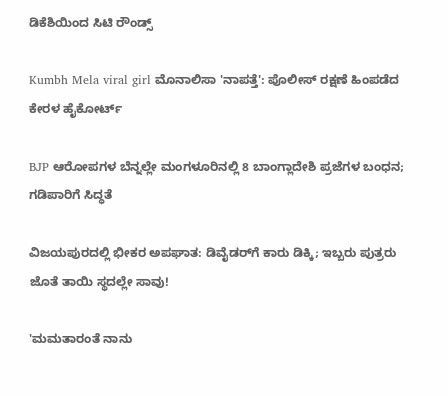ಡಿಕೆಶಿಯಿಂದ ಸಿಟಿ ರೌಂಡ್ಸ್

Kumbh Mela viral girl ಮೊನಾಲಿಸಾ 'ನಾಪತ್ತೆ': ಪೊಲೀಸ್ ರಕ್ಷಣೆ ಹಿಂಪಡೆದ ಕೇರಳ ಹೈಕೋರ್ಟ್

BJP ಆರೋಪಗಳ ಬೆನ್ನಲ್ಲೇ ಮಂಗಳೂರಿನಲ್ಲಿ 8 ಬಾಂಗ್ಲಾದೇಶಿ ಪ್ರಜೆಗಳ ಬಂಧನ; ಗಡಿಪಾರಿಗೆ ಸಿದ್ಧತೆ

ವಿಜಯಪುರದಲ್ಲಿ ಭೀಕರ ಅಪಘಾತ: ಡಿವೈಡರ್‌ಗೆ ಕಾರು ಡಿಕ್ಕಿ; ಇಬ್ಬರು ಪುತ್ರರು ಜೊತೆ ತಾಯಿ ಸ್ಥದಲ್ಲೇ ಸಾವು!

'ಮಮತಾರಂತೆ ನಾನು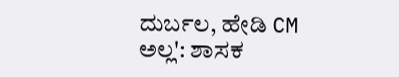ದುರ್ಬಲ, ಹೇಡಿ CM ಅಲ್ಲ': ಶಾಸಕ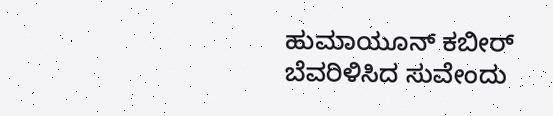ಹುಮಾಯೂನ್ ಕಬೀರ್ ಬೆವರಿಳಿಸಿದ ಸುವೇಂದು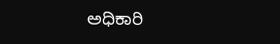ಅಧಿಕಾರಿ